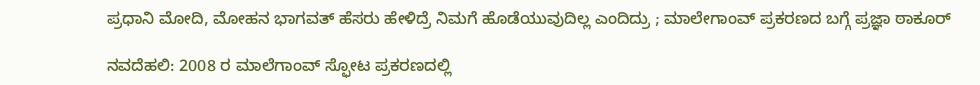ಪ್ರಧಾನಿ ಮೋದಿ, ಮೋಹನ ಭಾಗವತ್ ಹೆಸರು ಹೇಳಿದ್ರೆ ನಿಮಗೆ ಹೊಡೆಯುವುದಿಲ್ಲ ಎಂದಿದ್ರು ; ಮಾಲೇಗಾಂವ್ ಪ್ರಕರಣದ ಬಗ್ಗೆ ಪ್ರಜ್ಞಾ ಠಾಕೂರ್

ನವದೆಹಲಿ: 2008 ರ ಮಾಲೆಗಾಂವ್ ಸ್ಫೋಟ ಪ್ರಕರಣದಲ್ಲಿ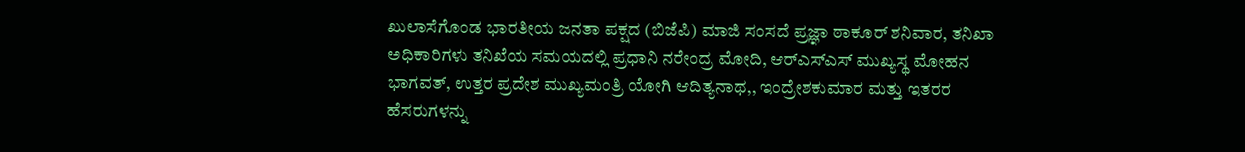ಖುಲಾಸೆಗೊಂಡ ಭಾರತೀಯ ಜನತಾ ಪಕ್ಷದ (ಬಿಜೆಪಿ) ಮಾಜಿ ಸಂಸದೆ ಪ್ರಜ್ಞಾ ಠಾಕೂರ್ ಶನಿವಾರ, ತನಿಖಾ ಅಧಿಕಾರಿಗಳು ತನಿಖೆಯ ಸಮಯದಲ್ಲಿ ಪ್ರಧಾನಿ ನರೇಂದ್ರ ಮೋದಿ, ಆರ್‌ಎಸ್‌ಎಸ್ ಮುಖ್ಯಸ್ಥ ಮೋಹನ ಭಾಗವತ್, ಉತ್ತರ ಪ್ರದೇಶ ಮುಖ್ಯಮಂತ್ರಿ ಯೋಗಿ ಆದಿತ್ಯನಾಥ,, ಇಂದ್ರೇಶಕುಮಾರ ಮತ್ತು ಇತರರ ಹೆಸರುಗಳನ್ನು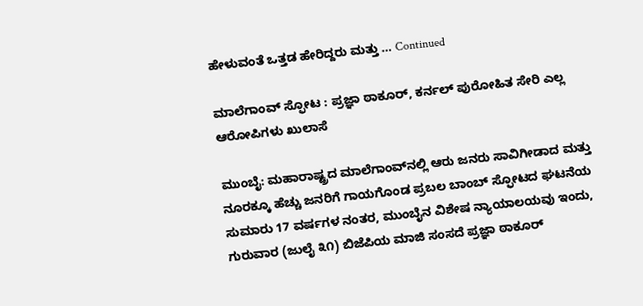ಹೇಳುವಂತೆ ಒತ್ತಡ ಹೇರಿದ್ದರು ಮತ್ತು … Continued

ಮಾಲೆಗಾಂವ್ ಸ್ಫೋಟ : ಪ್ರಜ್ಞಾ ಠಾಕೂರ್‌, ಕರ್ನಲ್ ಪುರೋಹಿತ ಸೇರಿ ಎಲ್ಲ ಆರೋಪಿಗಳು ಖುಲಾಸೆ

ಮುಂಬೈ: ಮಹಾರಾಷ್ಟ್ರದ ಮಾಲೆಗಾಂವ್‌ನಲ್ಲಿ ಆರು ಜನರು ಸಾವಿಗೀಡಾದ ಮತ್ತು ನೂರಕ್ಕೂ ಹೆಚ್ಚು ಜನರಿಗೆ ಗಾಯಗೊಂಡ ಪ್ರಬಲ ಬಾಂಬ್ ಸ್ಫೋಟದ ಘಟನೆಯ ಸುಮಾರು 17 ವರ್ಷಗಳ ನಂತರ, ಮುಂಬೈನ ವಿಶೇಷ ನ್ಯಾಯಾಲಯವು ಇಂದು, ಗುರುವಾರ (ಜುಲೈ ೩೧) ಬಿಜೆಪಿಯ ಮಾಜಿ ಸಂಸದೆ ಪ್ರಜ್ಞಾ ಠಾಕೂರ್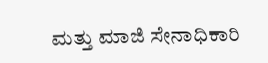ಮತ್ತು ಮಾಜಿ ಸೇನಾಧಿಕಾರಿ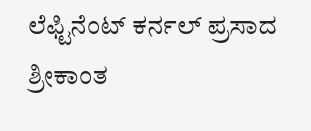ಲೆಫ್ಟಿನೆಂಟ್ ಕರ್ನಲ್ ಪ್ರಸಾದ ಶ್ರೀಕಾಂತ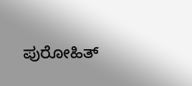ಪುರೋಹಿತ್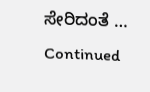ಸೇರಿದಂತೆ … Continued